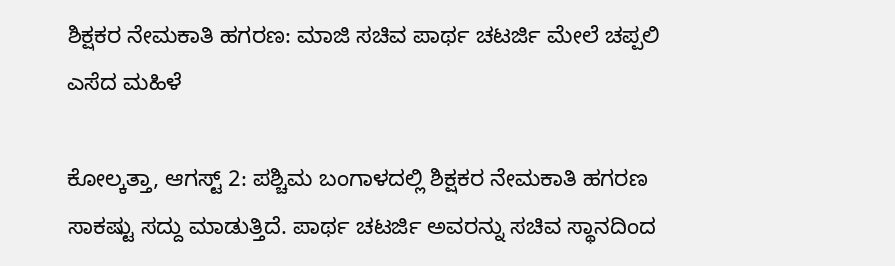ಶಿಕ್ಷಕರ ನೇಮಕಾತಿ ಹಗರಣ: ಮಾಜಿ ಸಚಿವ ಪಾರ್ಥ ಚಟರ್ಜಿ ಮೇಲೆ ಚಪ್ಪಲಿ ಎಸೆದ ಮಹಿಳೆ

ಕೋಲ್ಕತ್ತಾ, ಆಗಸ್ಟ್ 2: ಪಶ್ಚಿಮ ಬಂಗಾಳದಲ್ಲಿ ಶಿಕ್ಷಕರ ನೇಮಕಾತಿ ಹಗರಣ ಸಾಕಷ್ಟು ಸದ್ದು ಮಾಡುತ್ತಿದೆ. ಪಾರ್ಥ ಚಟರ್ಜಿ ಅವರನ್ನು ಸಚಿವ ಸ್ಥಾನದಿಂದ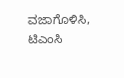ವಜಾಗೊಳಿಸಿ, ಟಿಎಂಸಿ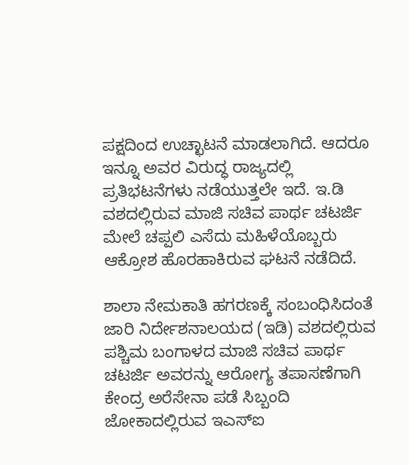ಪಕ್ಷದಿಂದ ಉಚ್ಛಾಟನೆ ಮಾಡಲಾಗಿದೆ. ಆದರೂ ಇನ್ನೂ ಅವರ ವಿರುದ್ಧ ರಾಜ್ಯದಲ್ಲಿ ಪ್ರತಿಭಟನೆಗಳು ನಡೆಯುತ್ತಲೇ ಇದೆ. ಇ.ಡಿ ವಶದಲ್ಲಿರುವ ಮಾಜಿ ಸಚಿವ ಪಾರ್ಥ ಚಟರ್ಜಿ ಮೇಲೆ ಚಪ್ಪಲಿ ಎಸೆದು ಮಹಿಳೆಯೊಬ್ಬರು ಆಕ್ರೋಶ ಹೊರಹಾಕಿರುವ ಘಟನೆ ನಡೆದಿದೆ.

ಶಾಲಾ ನೇಮಕಾತಿ ಹಗರಣಕ್ಕೆ ಸಂಬಂಧಿಸಿದಂತೆ ಜಾರಿ ನಿರ್ದೇಶನಾಲಯದ (ಇಡಿ) ವಶದಲ್ಲಿರುವ ಪಶ್ಚಿಮ ಬಂಗಾಳದ ಮಾಜಿ ಸಚಿವ ಪಾರ್ಥ ಚಟರ್ಜಿ ಅವರನ್ನು ಆರೋಗ್ಯ ತಪಾಸಣೆಗಾಗಿ ಕೇಂದ್ರ ಅರೆಸೇನಾ ಪಡೆ ಸಿಬ್ಬಂದಿ ಜೋಕಾದಲ್ಲಿರುವ ಇಎಸ್‌ಐ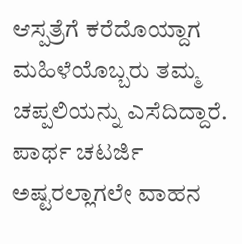ಆಸ್ಪತ್ರೆಗೆ ಕರೆದೊಯ್ದಾಗ ಮಹಿಳೆಯೊಬ್ಬರು ತಮ್ಮ ಚಪ್ಪಲಿಯನ್ನು ಎಸೆದಿದ್ದಾರೆ. ಪಾರ್ಥ ಚಟರ್ಜಿ ಅಷ್ಟರಲ್ಲಾಗಲೇ ವಾಹನ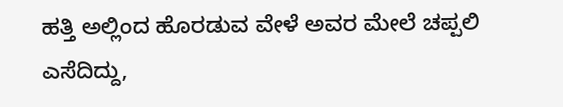ಹತ್ತಿ ಅಲ್ಲಿಂದ ಹೊರಡುವ ವೇಳೆ ಅವರ ಮೇಲೆ ಚಪ್ಪಲಿ ಎಸೆದಿದ್ದು,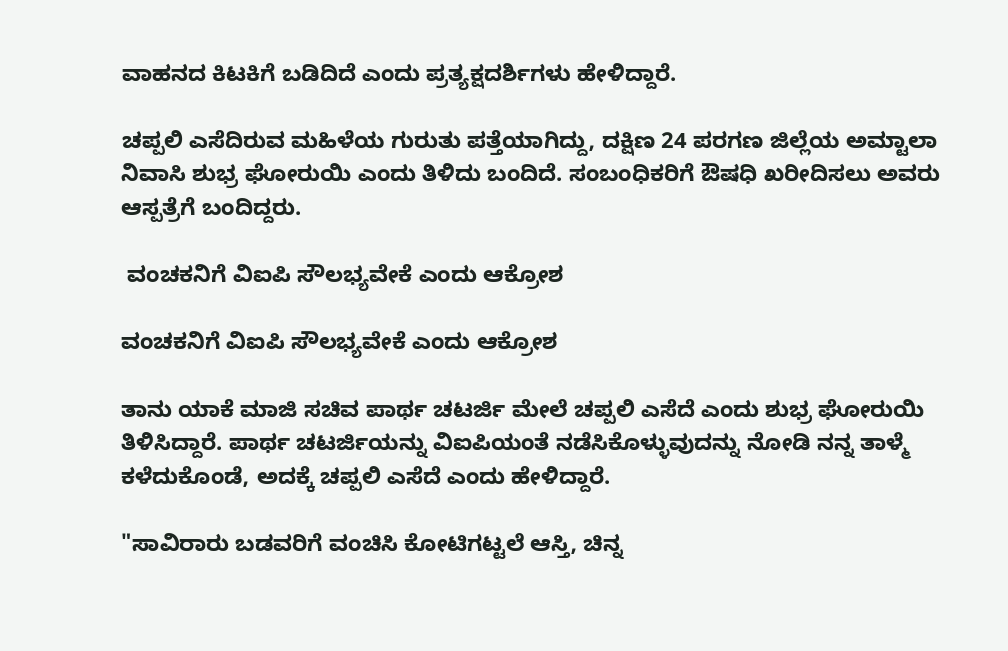ವಾಹನದ ಕಿಟಕಿಗೆ ಬಡಿದಿದೆ ಎಂದು ಪ್ರತ್ಯಕ್ಷದರ್ಶಿಗಳು ಹೇಳಿದ್ದಾರೆ.

ಚಪ್ಪಲಿ ಎಸೆದಿರುವ ಮಹಿಳೆಯ ಗುರುತು ಪತ್ತೆಯಾಗಿದ್ದು, ದಕ್ಷಿಣ 24 ಪರಗಣ ಜಿಲ್ಲೆಯ ಅಮ್ಟಾಲಾ ನಿವಾಸಿ ಶುಭ್ರ ಘೋರುಯಿ ಎಂದು ತಿಳಿದು ಬಂದಿದೆ. ಸಂಬಂಧಿಕರಿಗೆ ಔ‍ಷಧಿ ಖರೀದಿಸಲು ಅವರು ಆಸ್ಪತ್ರೆಗೆ ಬಂದಿದ್ದರು.

 ವಂಚಕನಿಗೆ ವಿಐಪಿ ಸೌಲಭ್ಯವೇಕೆ ಎಂದು ಆಕ್ರೋಶ

ವಂಚಕನಿಗೆ ವಿಐಪಿ ಸೌಲಭ್ಯವೇಕೆ ಎಂದು ಆಕ್ರೋಶ

ತಾನು ಯಾಕೆ ಮಾಜಿ ಸಚಿವ ಪಾರ್ಥ ಚಟರ್ಜಿ ಮೇಲೆ ಚಪ್ಪಲಿ ಎಸೆದೆ ಎಂದು ಶುಭ್ರ ಘೋರುಯಿ ತಿಳಿಸಿದ್ದಾರೆ. ಪಾರ್ಥ ಚಟರ್ಜಿಯನ್ನು ವಿಐಪಿಯಂತೆ ನಡೆಸಿಕೊಳ್ಳುವುದನ್ನು ನೋಡಿ ನನ್ನ ತಾಳ್ಮೆ ಕಳೆದುಕೊಂಡೆ, ಅದಕ್ಕೆ ಚಪ್ಪಲಿ ಎಸೆದೆ ಎಂದು ಹೇಳಿದ್ದಾರೆ.

"ಸಾವಿರಾರು ಬಡವರಿಗೆ ವಂಚಿಸಿ ಕೋಟಿಗಟ್ಟಲೆ ಆಸ್ತಿ, ಚಿನ್ನ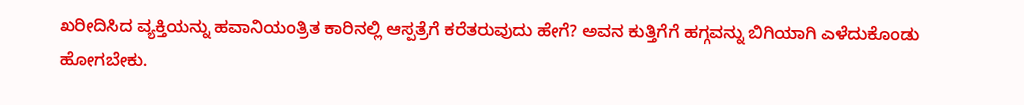ಖರೀದಿಸಿದ ವ್ಯಕ್ತಿಯನ್ನು ಹವಾನಿಯಂತ್ರಿತ ಕಾರಿನಲ್ಲಿ ಆಸ್ಪತ್ರೆಗೆ ಕರೆತರುವುದು ಹೇಗೆ? ಅವನ ಕುತ್ತಿಗೆಗೆ ಹಗ್ಗವನ್ನು ಬಿಗಿಯಾಗಿ ಎಳೆದುಕೊಂಡು ಹೋಗಬೇಕು.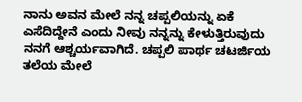ನಾನು ಅವನ ಮೇಲೆ ನನ್ನ ಚಪ್ಪಲಿಯನ್ನು ಏಕೆ ಎಸೆದಿದ್ದೇನೆ ಎಂದು ನೀವು ನನ್ನನ್ನು ಕೇಳುತ್ತಿರುವುದು ನನಗೆ ಆಶ್ಚರ್ಯವಾಗಿದೆ. ಚಪ್ಪಲಿ ಪಾರ್ಥ ಚಟರ್ಜಿಯ ತಲೆಯ ಮೇಲೆ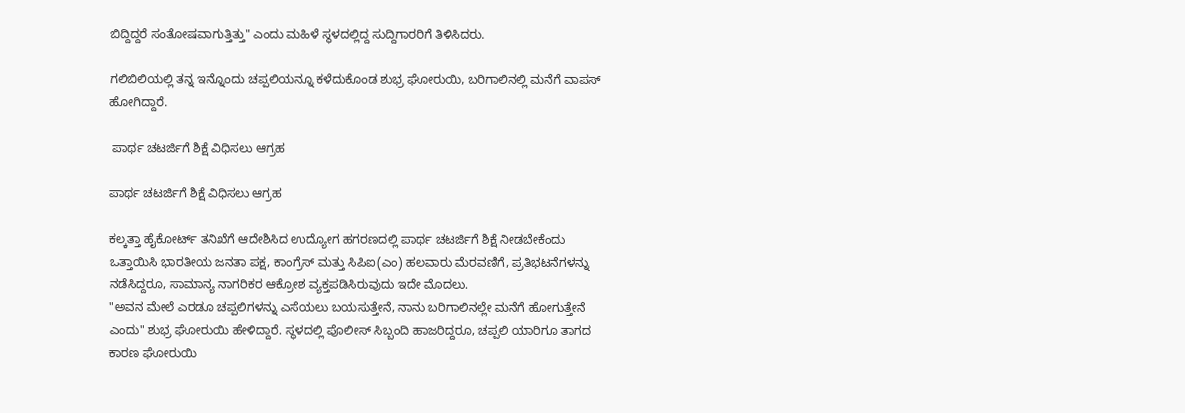ಬಿದ್ದಿದ್ದರೆ ಸಂತೋಷವಾಗುತ್ತಿತ್ತು" ಎಂದು ಮಹಿಳೆ ಸ್ಥಳದಲ್ಲಿದ್ದ ಸುದ್ದಿಗಾರರಿಗೆ ತಿಳಿಸಿದರು.

ಗಲಿಬಿಲಿಯಲ್ಲಿ ತನ್ನ ಇನ್ನೊಂದು ಚಪ್ಪಲಿಯನ್ನೂ ಕಳೆದುಕೊಂಡ ಶುಭ್ರ ಘೋರುಯಿ, ಬರಿಗಾಲಿನಲ್ಲಿ ಮನೆಗೆ ವಾಪಸ್‌ ಹೋಗಿದ್ದಾರೆ.

 ಪಾರ್ಥ ಚಟರ್ಜಿಗೆ ಶಿಕ್ಷೆ ವಿಧಿಸಲು ಆಗ್ರಹ

ಪಾರ್ಥ ಚಟರ್ಜಿಗೆ ಶಿಕ್ಷೆ ವಿಧಿಸಲು ಆಗ್ರಹ

ಕಲ್ಕತ್ತಾ ಹೈಕೋರ್ಟ್ ತನಿಖೆಗೆ ಆದೇಶಿಸಿದ ಉದ್ಯೋಗ ಹಗರಣದಲ್ಲಿ ಪಾರ್ಥ ಚಟರ್ಜಿಗೆ ಶಿಕ್ಷೆ ನೀಡಬೇಕೆಂದು ಒತ್ತಾಯಿಸಿ ಭಾರತೀಯ ಜನತಾ ಪಕ್ಷ, ಕಾಂಗ್ರೆಸ್ ಮತ್ತು ಸಿಪಿಐ(ಎಂ) ಹಲವಾರು ಮೆರವಣಿಗೆ, ಪ್ರತಿಭಟನೆಗಳನ್ನು ನಡೆಸಿದ್ದರೂ, ಸಾಮಾನ್ಯ ನಾಗರಿಕರ ಆಕ್ರೋಶ ವ್ಯಕ್ತಪಡಿಸಿರುವುದು ಇದೇ ಮೊದಲು.
"ಅವನ ಮೇಲೆ ಎರಡೂ ಚಪ್ಪಲಿಗಳನ್ನು ಎಸೆಯಲು ಬಯಸುತ್ತೇನೆ, ನಾನು ಬರಿಗಾಲಿನಲ್ಲೇ ಮನೆಗೆ ಹೋಗುತ್ತೇನೆ ಎಂದು" ಶುಭ್ರ ಘೋರುಯಿ ಹೇಳಿದ್ದಾರೆ. ಸ್ಥಳದಲ್ಲಿ ಪೊಲೀಸ್ ಸಿಬ್ಬಂದಿ ಹಾಜರಿದ್ದರೂ, ಚಪ್ಪಲಿ ಯಾರಿಗೂ ತಾಗದ ಕಾರಣ ಘೋರುಯಿ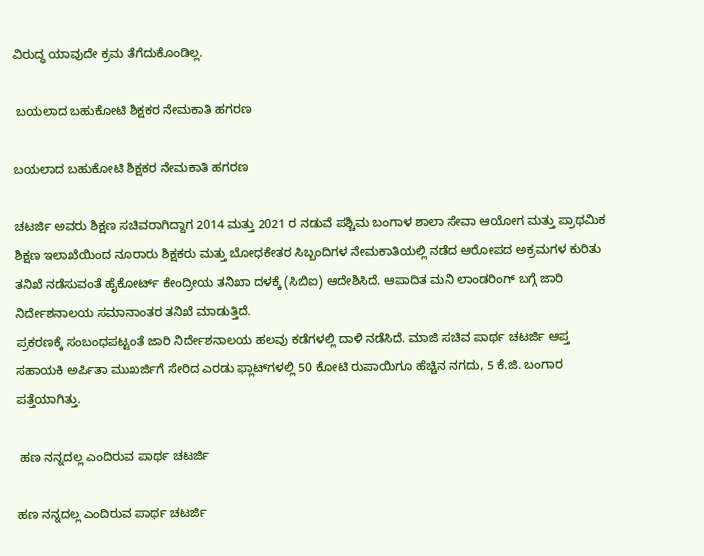ವಿರುದ್ಧ ಯಾವುದೇ ಕ್ರಮ ತೆಗೆದುಕೊಂಡಿಲ್ಲ.

 ಬಯಲಾದ ಬಹುಕೋಟಿ ಶಿಕ್ಷಕರ ನೇಮಕಾತಿ ಹಗರಣ

ಬಯಲಾದ ಬಹುಕೋಟಿ ಶಿಕ್ಷಕರ ನೇಮಕಾತಿ ಹಗರಣ

ಚಟರ್ಜಿ ಅವರು ಶಿಕ್ಷಣ ಸಚಿವರಾಗಿದ್ದಾಗ 2014 ಮತ್ತು 2021 ರ ನಡುವೆ ಪಶ್ಚಿಮ ಬಂಗಾಳ ಶಾಲಾ ಸೇವಾ ಆಯೋಗ ಮತ್ತು ಪ್ರಾಥಮಿಕ ಶಿಕ್ಷಣ ಇಲಾಖೆಯಿಂದ ನೂರಾರು ಶಿಕ್ಷಕರು ಮತ್ತು ಬೋಧಕೇತರ ಸಿಬ್ಬಂದಿಗಳ ನೇಮಕಾತಿಯಲ್ಲಿ ನಡೆದ ಆರೋಪದ ಅಕ್ರಮಗಳ ಕುರಿತು ತನಿಖೆ ನಡೆಸುವಂತೆ ಹೈಕೋರ್ಟ್ ಕೇಂದ್ರೀಯ ತನಿಖಾ ದಳಕ್ಕೆ (ಸಿಬಿಐ) ಆದೇಶಿಸಿದೆ. ಆಪಾದಿತ ಮನಿ ಲಾಂಡರಿಂಗ್ ಬಗ್ಗೆ ಜಾರಿ ನಿರ್ದೇಶನಾಲಯ ಸಮಾನಾಂತರ ತನಿಖೆ ಮಾಡುತ್ತಿದೆ.
ಪ್ರಕರಣಕ್ಕೆ ಸಂಬಂಧಪಟ್ಟಂತೆ ಜಾರಿ ನಿರ್ದೇಶನಾಲಯ ಹಲವು ಕಡೆಗಳಲ್ಲಿ ದಾಳಿ ನಡೆಸಿದೆ. ಮಾಜಿ ಸಚಿವ ಪಾರ್ಥ ಚಟರ್ಜಿ ಆಪ್ತ ಸಹಾಯಕಿ ಅರ್ಪಿತಾ ಮುಖರ್ಜಿಗೆ ಸೇರಿದ ಎರಡು ಫ್ಲಾಟ್‌ಗಳಲ್ಲಿ 50 ಕೋಟಿ ರುಪಾಯಿಗೂ ಹೆಚ್ಚಿನ ನಗದು, 5 ಕೆ.ಜಿ. ಬಂಗಾರ ಪತ್ತೆಯಾಗಿತ್ತು.

 ಹಣ ನನ್ನದಲ್ಲ ಎಂದಿರುವ ಪಾರ್ಥ ಚಟರ್ಜಿ

ಹಣ ನನ್ನದಲ್ಲ ಎಂದಿರುವ ಪಾರ್ಥ ಚಟರ್ಜಿ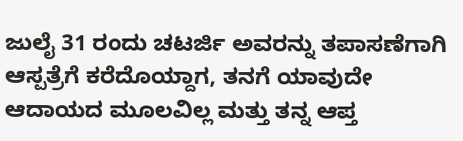ಜುಲೈ 31 ರಂದು ಚಟರ್ಜಿ ಅವರನ್ನು ತಪಾಸಣೆಗಾಗಿ ಆಸ್ಪತ್ರೆಗೆ ಕರೆದೊಯ್ದಾಗ, ತನಗೆ ಯಾವುದೇ ಆದಾಯದ ಮೂಲವಿಲ್ಲ ಮತ್ತು ತನ್ನ ಆಪ್ತ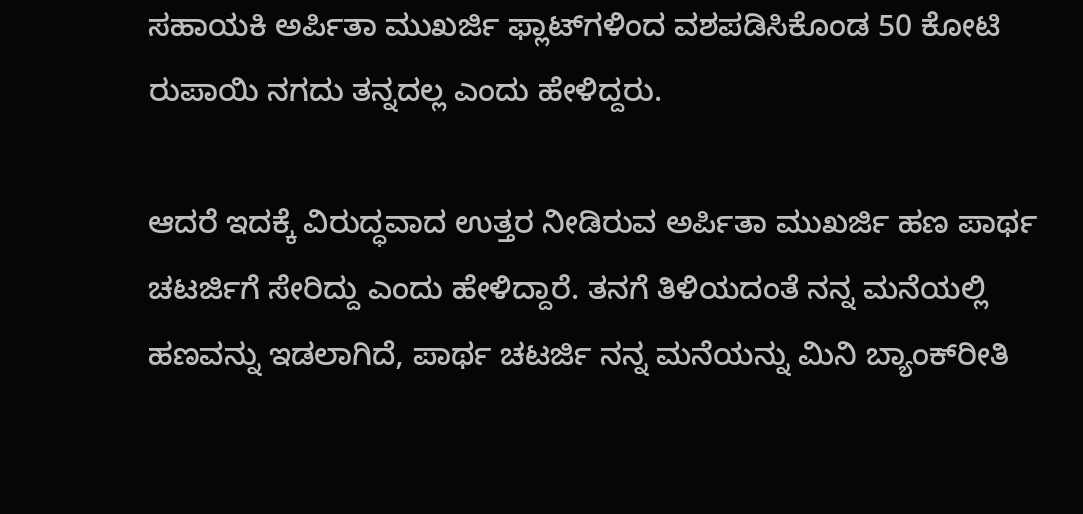ಸಹಾಯಕಿ ಅರ್ಪಿತಾ ಮುಖರ್ಜಿ ಫ್ಲಾಟ್‌ಗಳಿಂದ ವಶಪಡಿಸಿಕೊಂಡ 50 ಕೋಟಿ ರುಪಾಯಿ ನಗದು ತನ್ನದಲ್ಲ ಎಂದು ಹೇಳಿದ್ದರು.

ಆದರೆ ಇದಕ್ಕೆ ವಿರುದ್ಧವಾದ ಉತ್ತರ ನೀಡಿರುವ ಅರ್ಪಿತಾ ಮುಖರ್ಜಿ ಹಣ ಪಾರ್ಥ ಚಟರ್ಜಿಗೆ ಸೇರಿದ್ದು ಎಂದು ಹೇಳಿದ್ದಾರೆ. ತನಗೆ ತಿಳಿಯದಂತೆ ನನ್ನ ಮನೆಯಲ್ಲಿ ಹಣವನ್ನು ಇಡಲಾಗಿದೆ, ಪಾರ್ಥ ಚಟರ್ಜಿ ನನ್ನ ಮನೆಯನ್ನು ಮಿನಿ ಬ್ಯಾಂಕ್‌ರೀತಿ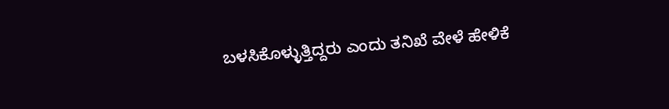ಬಳಸಿಕೊಳ್ಳುತ್ತಿದ್ದರು ಎಂದು ತನಿಖೆ ವೇಳೆ ಹೇಳಿಕೆ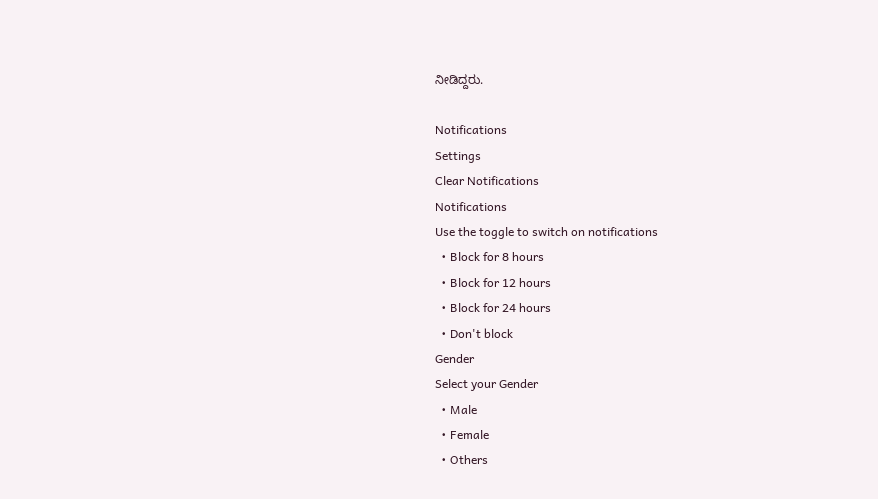ನೀಡಿದ್ದರು.

Notifications
Settings
Clear Notifications
Notifications
Use the toggle to switch on notifications
  • Block for 8 hours
  • Block for 12 hours
  • Block for 24 hours
  • Don't block
Gender
Select your Gender
  • Male
  • Female
  • Others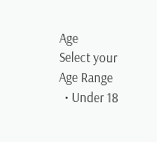Age
Select your Age Range
  • Under 18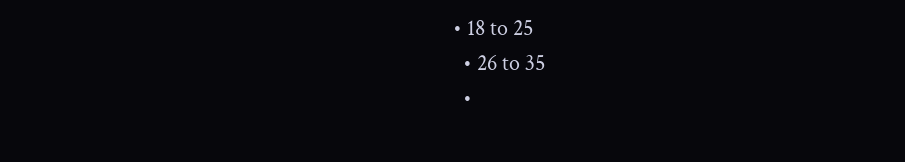• 18 to 25
  • 26 to 35
  •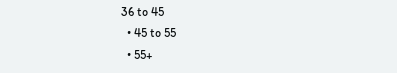36 to 45
  • 45 to 55
  • 55+